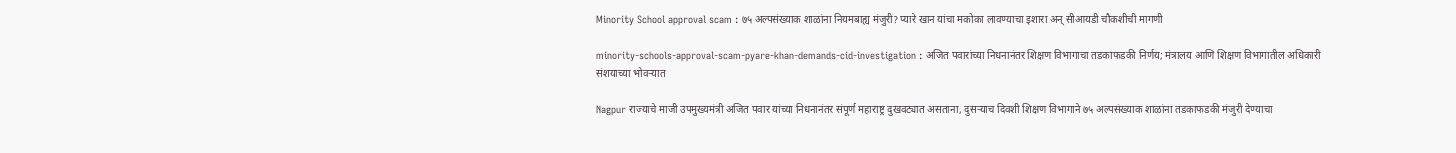Minority School approval scam : ७५ अल्पसंख्याक शाळांना नियमबाह्य मंजुरी? प्यारे खान यांचा मकोका लावण्याचा इशारा अन् सीआयडी चौकशीची मागणी

minority-schools-approval-scam-pyare-khan-demands-cid-investigation : अजित पवारांच्या निधनानंतर शिक्षण विभागाचा तडकाफडकी निर्णय; मंत्रालय आणि शिक्षण विभागातील अधिकारी संशयाच्या भोवऱ्यात

Nagpur राज्याचे माजी उपमुख्यमंत्री अजित पवार यांच्या निधनानंतर संपूर्ण महाराष्ट्र दुखवट्यात असताना, दुसऱ्याच दिवशी शिक्षण विभागाने ७५ अल्पसंख्याक शाळांना तडकाफडकी मंजुरी देण्याचा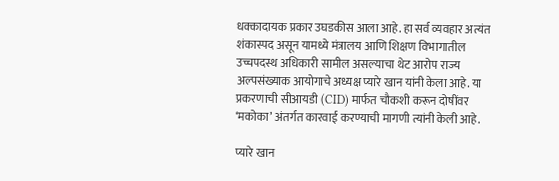धक्कादायक प्रकार उघडकीस आला आहे. हा सर्व व्यवहार अत्यंत शंकास्पद असून यामध्ये मंत्रालय आणि शिक्षण विभागातील उच्चपदस्थ अधिकारी सामील असल्याचा थेट आरोप राज्य अल्पसंख्याक आयोगाचे अध्यक्ष प्यारे खान यांनी केला आहे. या प्रकरणाची सीआयडी (CID) मार्फत चौकशी करून दोषींवर ‘मकोका’ अंतर्गत कारवाई करण्याची मागणी त्यांनी केली आहे.

प्यारे खान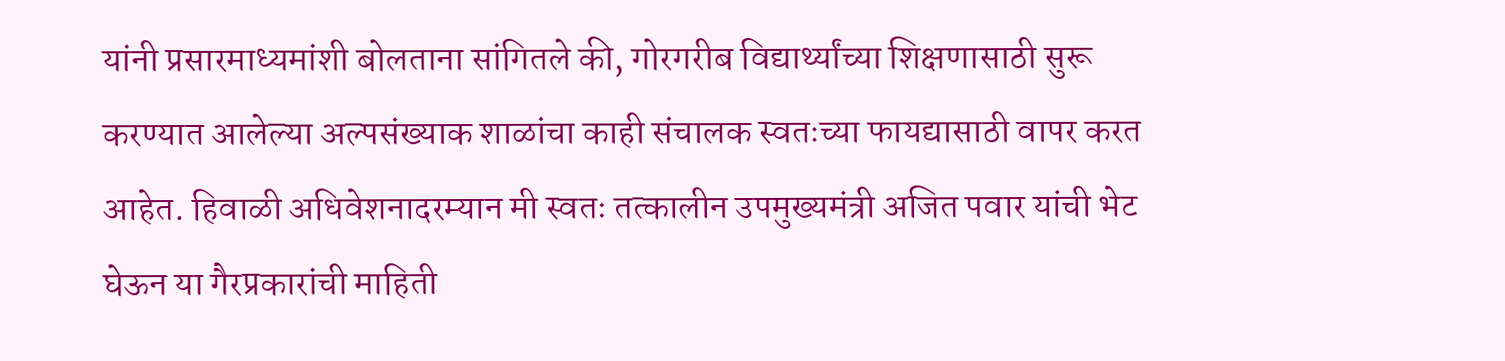यांनी प्रसारमाध्यमांशी बोलताना सांगितले की, गोरगरीब विद्यार्थ्यांच्या शिक्षणासाठी सुरू करण्यात आलेल्या अल्पसंख्याक शाळांचा काही संचालक स्वतःच्या फायद्यासाठी वापर करत आहेत. हिवाळी अधिवेशनादरम्यान मी स्वतः तत्कालीन उपमुख्यमंत्री अजित पवार यांची भेट घेऊन या गैरप्रकारांची माहिती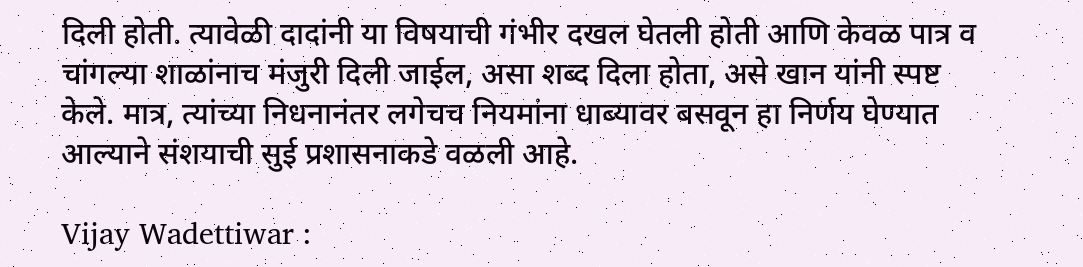दिली होती. त्यावेळी दादांनी या विषयाची गंभीर दखल घेतली होती आणि केवळ पात्र व चांगल्या शाळांनाच मंजुरी दिली जाईल, असा शब्द दिला होता, असे खान यांनी स्पष्ट केले. मात्र, त्यांच्या निधनानंतर लगेचच नियमांना धाब्यावर बसवून हा निर्णय घेण्यात आल्याने संशयाची सुई प्रशासनाकडे वळली आहे.

Vijay Wadettiwar :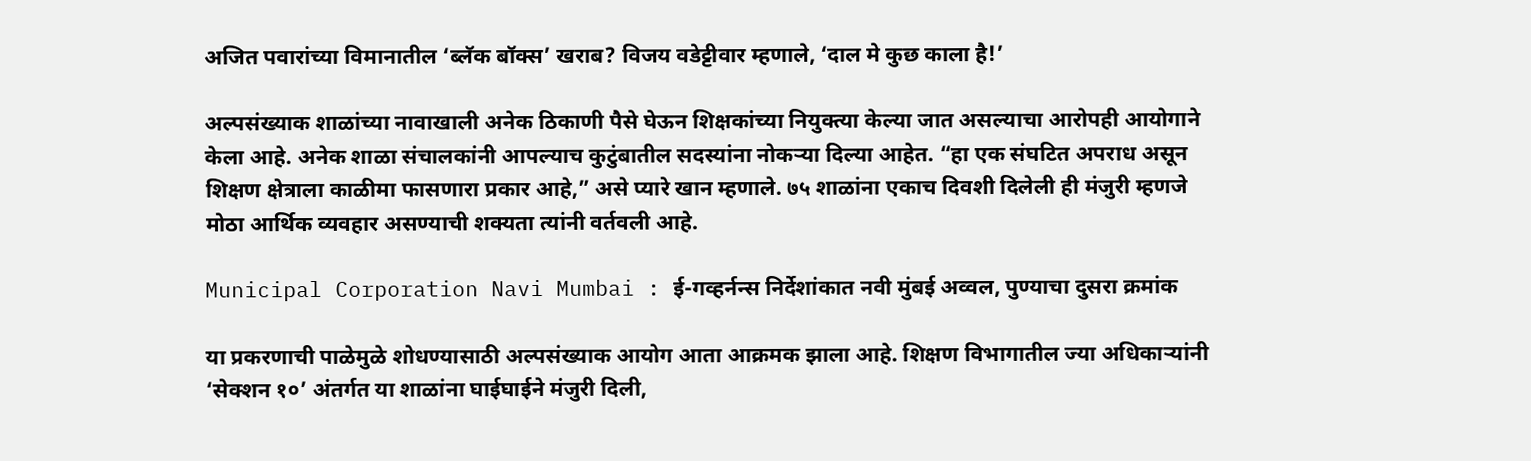अजित पवारांच्या विमानातील ‘ब्लॅक बॉक्स’ खराब? विजय वडेट्टीवार म्हणाले, ‘दाल मे कुछ काला है!’

अल्पसंख्याक शाळांच्या नावाखाली अनेक ठिकाणी पैसे घेऊन शिक्षकांच्या नियुक्त्या केल्या जात असल्याचा आरोपही आयोगाने केला आहे. अनेक शाळा संचालकांनी आपल्याच कुटुंबातील सदस्यांना नोकऱ्या दिल्या आहेत. “हा एक संघटित अपराध असून शिक्षण क्षेत्राला काळीमा फासणारा प्रकार आहे,” असे प्यारे खान म्हणाले. ७५ शाळांना एकाच दिवशी दिलेली ही मंजुरी म्हणजे मोठा आर्थिक व्यवहार असण्याची शक्यता त्यांनी वर्तवली आहे.

Municipal Corporation Navi Mumbai : ई-गव्हर्नन्स निर्देशांकात नवी मुंबई अव्वल, पुण्याचा दुसरा क्रमांक

या प्रकरणाची पाळेमुळे शोधण्यासाठी अल्पसंख्याक आयोग आता आक्रमक झाला आहे. शिक्षण विभागातील ज्या अधिकाऱ्यांनी ‘सेक्शन १०’ अंतर्गत या शाळांना घाईघाईने मंजुरी दिली,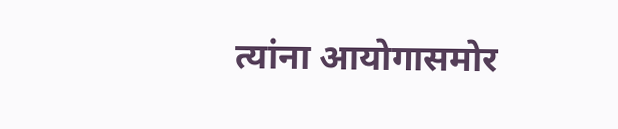त्यांना आयोगासमोर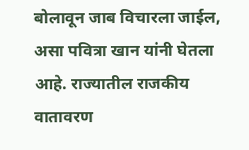बोलावून जाब विचारला जाईल, असा पवित्रा खान यांनी घेतला आहे. राज्यातील राजकीय वातावरण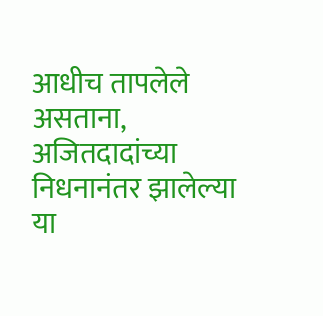आधीच तापलेले असताना, अजितदादांच्या निधनानंतर झालेल्या या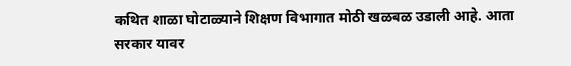कथित शाळा घोटाळ्याने शिक्षण विभागात मोठी खळबळ उडाली आहे. आता सरकार यावर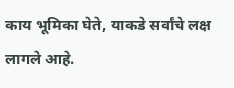काय भूमिका घेते, याकडे सर्वांचे लक्ष लागले आहे.